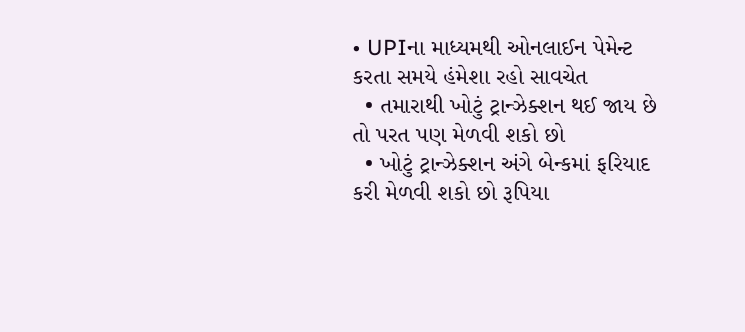• UPIના માધ્યમથી ઓનલાઈન પેમેન્ટ કરતા સમયે હંમેશા રહો સાવચેત
  • તમારાથી ખોટું ટ્રાન્ઝેક્શન થઈ જાય છે તો પરત પણ મેળવી શકો છો
  • ખોટું ટ્રાન્ઝેક્શન અંગે બેન્કમાં ફરિયાદ કરી મેળવી શકો છો રૂપિયા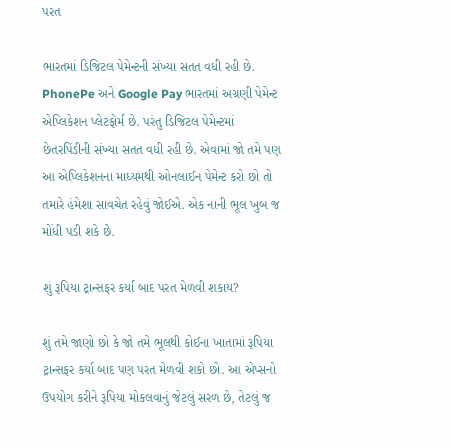પરત

ભારતમાં ડિજિટલ પેમેન્ટની સંખ્યા સતત વધી રહી છે. PhonePe અને Google Pay ભારતમાં અગ્રણી પેમેન્ટ એપ્લિકેશન પ્લેટફોર્મ છે. પરંતુ ડિજિટલ પેમેન્ટમાં છેતરપિંડીની સંખ્યા સતત વધી રહી છે. એવામાં જો તમે પણ આ એપ્લિકેશનના માધ્યમથી ઓનલાઈન પેમેન્ટ કરો છો તો તમારે હંમેશા સાવચેત રહેવું જોઈએ. એક નાની ભૂલ ખુબ જ મોંધી પડી શકે છે.

શું રૂપિયા ટ્રાન્સફર કર્યા બાદ પરત મેળવી શકાય?

શું તમે જાણો છો કે જો તમે ભૂલથી કોઈના ખાતામાં રૂપિયા ટ્રાન્સફર કર્યા બાદ પણ પરત મેળવી શકો છો. આ એપ્સનો ઉપયોગ કરીને રૂપિયા મોકલવાનું જેટલું સરળ છે, તેટલું જ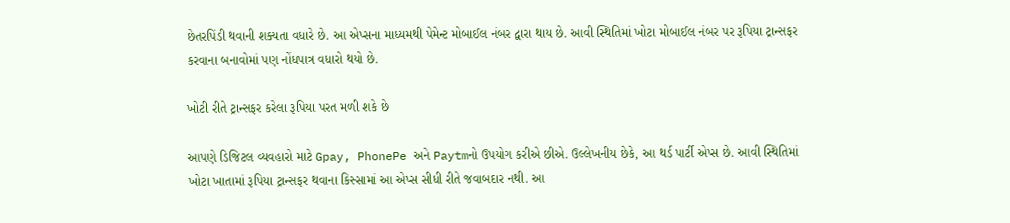છેતરપિંડી થવાની શક્યતા વધારે છે. આ એપ્સના માધ્યમથી પેમેન્ટ મોબાઈલ નંબર દ્વારા થાય છે. આવી સ્થિતિમાં ખોટા મોબાઈલ નંબર પર રૂપિયા ટ્રાન્સફર કરવાના બનાવોમાં પણ નોંધપાત્ર વધારો થયો છે.

ખોટી રીતે ટ્રાન્સફર કરેલા રૂપિયા પરત મળી શકે છે

આપણે ડિજિટલ વ્યવહારો માટે Gpay, PhonePe અને Paytmનો ઉપયોગ કરીએ છીએ. ઉલ્લેખનીય છેકે, આ થર્ડ પાર્ટી એપ્સ છે. આવી સ્થિતિમાં ખોટા ખાતામાં રૂપિયા ટ્રાન્સફર થવાના કિસ્સામાં આ એપ્સ સીધી રીતે જવાબદાર નથી. આ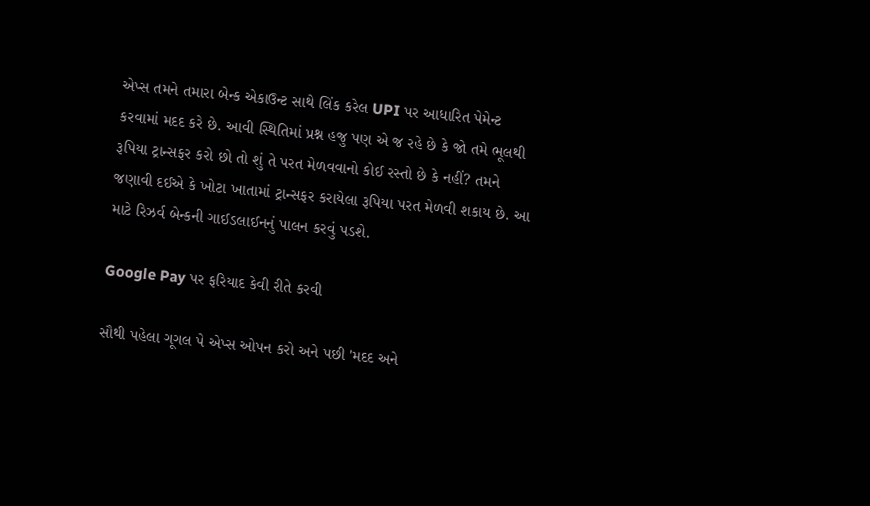એપ્સ તમને તમારા બેન્ક એકાઉન્ટ સાથે લિંક કરેલ UPI પર આધારિત પેમેન્ટ કરવામાં મદદ કરે છે. આવી સ્થિતિમાં પ્રશ્ન હજુ પણ એ જ રહે છે કે જો તમે ભૂલથી રૂપિયા ટ્રાન્સફર કરો છો તો શું તે પરત મેળવવાનો કોઈ રસ્તો છે કે નહીં? તમને જણાવી દઈએ કે ખોટા ખાતામાં ટ્રાન્સફર કરાયેલા રૂપિયા પરત મેળવી શકાય છે. આ માટે રિઝર્વ બેન્કની ગાઈડલાઈનનું પાલન કરવું પડશે.

Google Pay પર ફરિયાદ કેવી રીતે કરવી

સૌથી પહેલા ગૂગલ પે એપ્સ ઓપન કરો અને પછી 'મદદ અને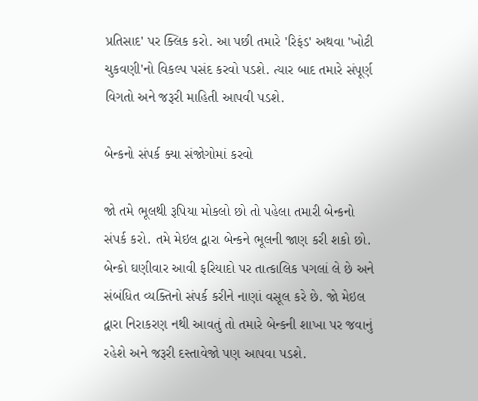પ્રતિસાદ' પર ક્લિક કરો. આ પછી તમારે 'રિફંડ' અથવા 'ખોટી ચુકવણી'નો વિકલ્પ પસંદ કરવો પડશે. ત્યાર બાદ તમારે સંપૂર્ણ વિગતો અને જરૂરી માહિતી આપવી પડશે.

બેન્કનો સંપર્ક ક્યા સંજોગોમાં કરવો

જો તમે ભૂલથી રૂપિયા મોકલો છો તો પહેલા તમારી બેન્કનો સંપર્ક કરો. તમે મેઇલ દ્વારા બેન્કને ભૂલની જાણ કરી શકો છો. બેન્કો ઘણીવાર આવી ફરિયાદો પર તાત્કાલિક પગલાં લે છે અને સંબંધિત વ્યક્તિનો સંપર્ક કરીને નાણાં વસૂલ કરે છે. જો મેઇલ દ્વારા નિરાકરણ નથી આવતું તો તમારે બેન્કની શાખા પર જવાનું રહેશે અને જરૂરી દસ્તાવેજો પણ આપવા પડશે.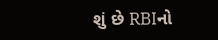શું છે RBIનો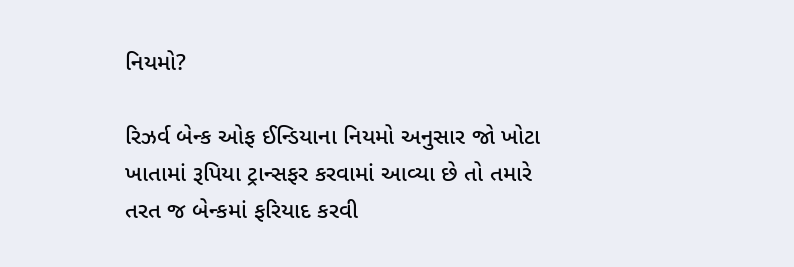નિયમો?

રિઝર્વ બેન્ક ઓફ ઈન્ડિયાના નિયમો અનુસાર જો ખોટા ખાતામાં રૂપિયા ટ્રાન્સફર કરવામાં આવ્યા છે તો તમારે તરત જ બેન્કમાં ફરિયાદ કરવી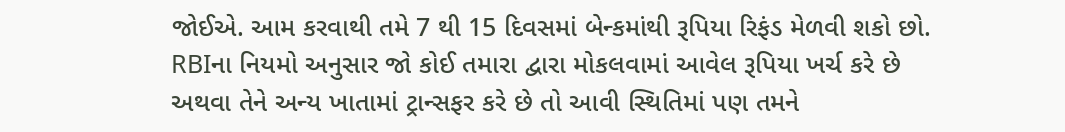જોઈએ. આમ કરવાથી તમે 7 થી 15 દિવસમાં બેન્કમાંથી રૂપિયા રિફંડ મેળવી શકો છો. RBIના નિયમો અનુસાર જો કોઈ તમારા દ્વારા મોકલવામાં આવેલ રૂપિયા ખર્ચ કરે છે અથવા તેને અન્ય ખાતામાં ટ્રાન્સફર કરે છે તો આવી સ્થિતિમાં પણ તમને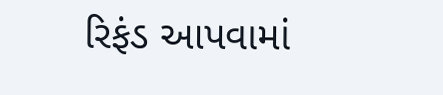રિફંડ આપવામાં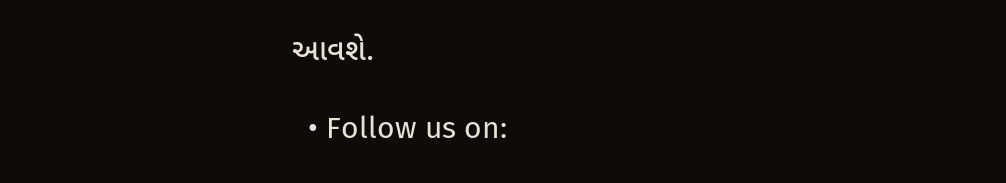આવશે.

  • Follow us on: